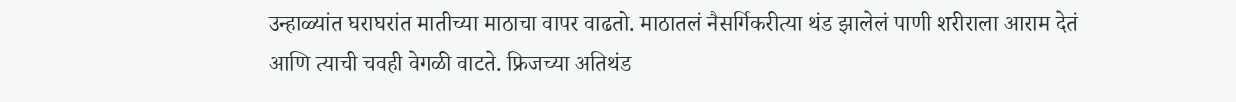उन्हाळ्यांत घराघरांत मातीच्या माठाचा वापर वाढतो. माठातलं नैसर्गिकरीत्या थंड झालेलं पाणी शरीराला आराम देतं आणि त्याची चवही वेगळी वाटते. फ्रिजच्या अतिथंड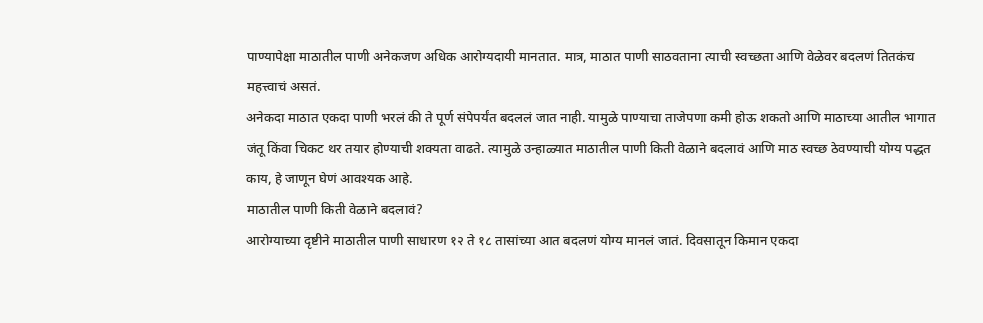पाण्यापेक्षा माठातील पाणी अनेकजण अधिक आरोग्यदायी मानतात. मात्र, माठात पाणी साठवताना त्याची स्वच्छता आणि वेळेवर बदलणं तितकंच महत्त्वाचं असतं.
अनेकदा माठात एकदा पाणी भरलं की ते पूर्ण संपेपर्यंत बदललं जात नाही. यामुळे पाण्याचा ताजेपणा कमी होऊ शकतो आणि माठाच्या आतील भागात जंतू किंवा चिकट थर तयार होण्याची शक्यता वाढते. त्यामुळे उन्हाळ्यात माठातील पाणी किती वेळाने बदलावं आणि माठ स्वच्छ ठेवण्याची योग्य पद्धत काय, हे जाणून घेणं आवश्यक आहे.
माठातील पाणी किती वेळाने बदलावं?
आरोग्याच्या दृष्टीने माठातील पाणी साधारण १२ ते १८ तासांच्या आत बदलणं योग्य मानलं जातं. दिवसातून किमान एकदा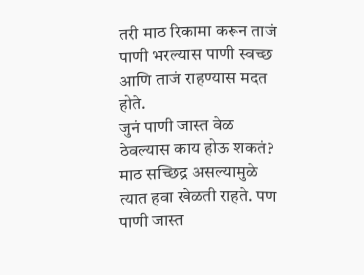तरी माठ रिकामा करून ताजं पाणी भरल्यास पाणी स्वच्छ आणि ताजं राहण्यास मदत होते.
जुनं पाणी जास्त वेळ ठेवल्यास काय होऊ शकतं?
माठ सच्छिद्र असल्यामुळे त्यात हवा खेळती राहते. पण पाणी जास्त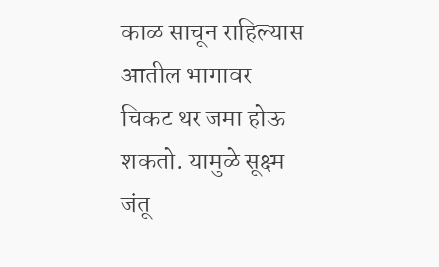काळ साचून राहिल्यास आतील भागावर चिकट थर जमा होऊ शकतो. यामुळे सूक्ष्म जंतू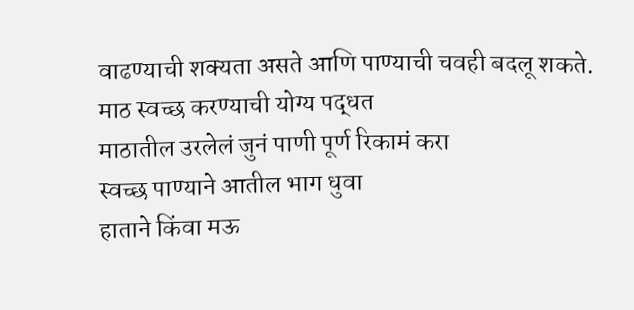वाढण्याची शक्यता असते आणि पाण्याची चवही बदलू शकते.
माठ स्वच्छ करण्याची योग्य पद्धत
माठातील उरलेलं जुनं पाणी पूर्ण रिकामं करा
स्वच्छ पाण्याने आतील भाग धुवा
हाताने किंवा मऊ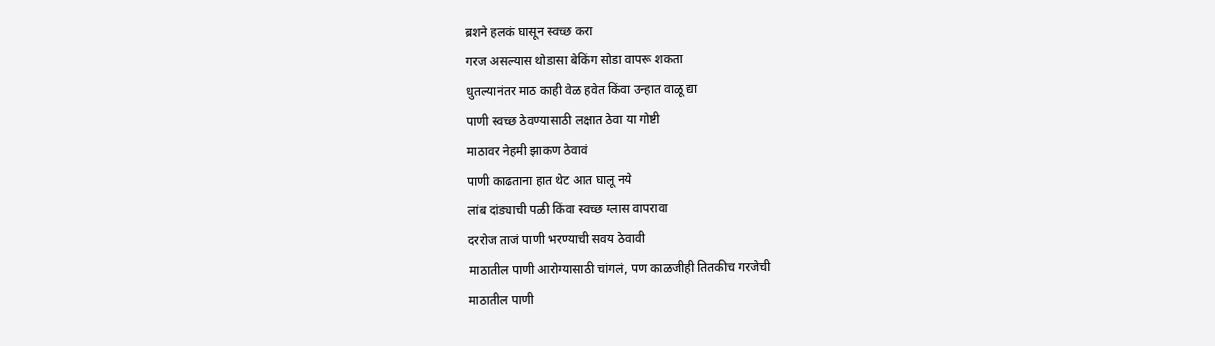ब्रशने हलकं घासून स्वच्छ करा
गरज असल्यास थोडासा बेकिंग सोडा वापरू शकता
धुतल्यानंतर माठ काही वेळ हवेत किंवा उन्हात वाळू द्या
पाणी स्वच्छ ठेवण्यासाठी लक्षात ठेवा या गोष्टी
माठावर नेहमी झाकण ठेवावं
पाणी काढताना हात थेट आत घालू नये
लांब दांड्याची पळी किंवा स्वच्छ ग्लास वापरावा
दररोज ताजं पाणी भरण्याची सवय ठेवावी
माठातील पाणी आरोग्यासाठी चांगलं, पण काळजीही तितकीच गरजेची
माठातील पाणी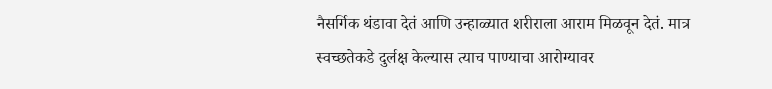नैसर्गिक थंडावा देतं आणि उन्हाळ्यात शरीराला आराम मिळवून देतं. मात्र स्वच्छतेकडे दुर्लक्ष केल्यास त्याच पाण्याचा आरोग्यावर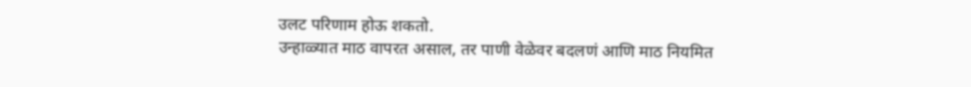उलट परिणाम होऊ शकतो.
उन्हाळ्यात माठ वापरत असाल, तर पाणी वेळेवर बदलणं आणि माठ नियमित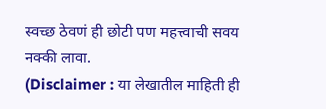स्वच्छ ठेवणं ही छोटी पण महत्त्वाची सवय नक्की लावा.
(Disclaimer : या लेखातील माहिती ही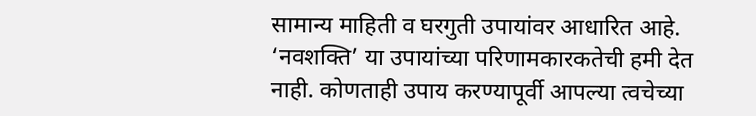सामान्य माहिती व घरगुती उपायांवर आधारित आहे. ‘नवशक्ति’ या उपायांच्या परिणामकारकतेची हमी देत नाही. कोणताही उपाय करण्यापूर्वी आपल्या त्वचेच्या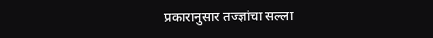प्रकारानुसार तज्ज्ञांचा सल्ला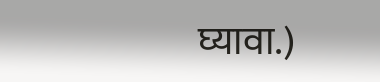घ्यावा.)